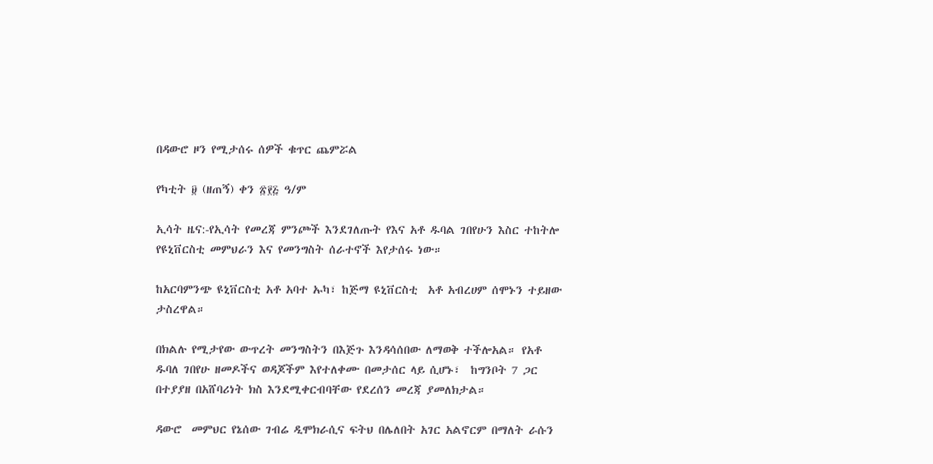በዳውሮ ዞን የሚታሰሩ ሰዎች ቁጥር ጨምሯል

የካቲት ፱ (ዘጠኝ) ቀን ፳፻፭ ዓ/ም

ኢሳት ዜና:-የኢሳት የመረጃ ምንጮች እንደገለጡት የእና አቶ ዱባል ገበየሁን እስር ተከትሎ የዩኒቨርስቲ መምህራን እና የመንግስት ሰራተኖች እየታሰሩ ነው።

ከአርባምንጭ ዩኒቨርስቲ አቶ አባተ ኡካ፣ ከጅማ ዩኒቨርስቲ  አቶ አብረሀም ሰሞኑን ተይዘው ታስረዋል።

በክልሉ የሚታየው ውጥረት መንግስትን በእጅጉ እንዳሳሰበው ለማወቅ ተችሎአል። የአቶ ዱባለ ገበየሁ ዘመዶችና ወዳጆችም እየተለቀሙ በመታሰር ላይ ሲሆኑ፣  ከግንቦት 7 ጋር በተያያዘ በአሸባሪነት ክስ እንደሚቀርብባቸው የደረሰን መረጃ ያመለክታል።

ዳውሮ  መምህር የኔሰው ገብሬ ዲሞክራሲና ፍትህ በሌለበት አገር አልኖርም በማለት ራሱን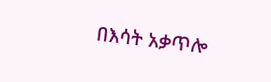በእሳት አቃጥሎ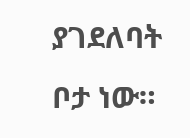ያገደለባት  ቦታ ነው።